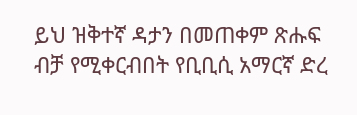ይህ ዝቅተኛ ዳታን በመጠቀም ጽሑፍ ብቻ የሚቀርብበት የቢቢሲ አማርኛ ድረ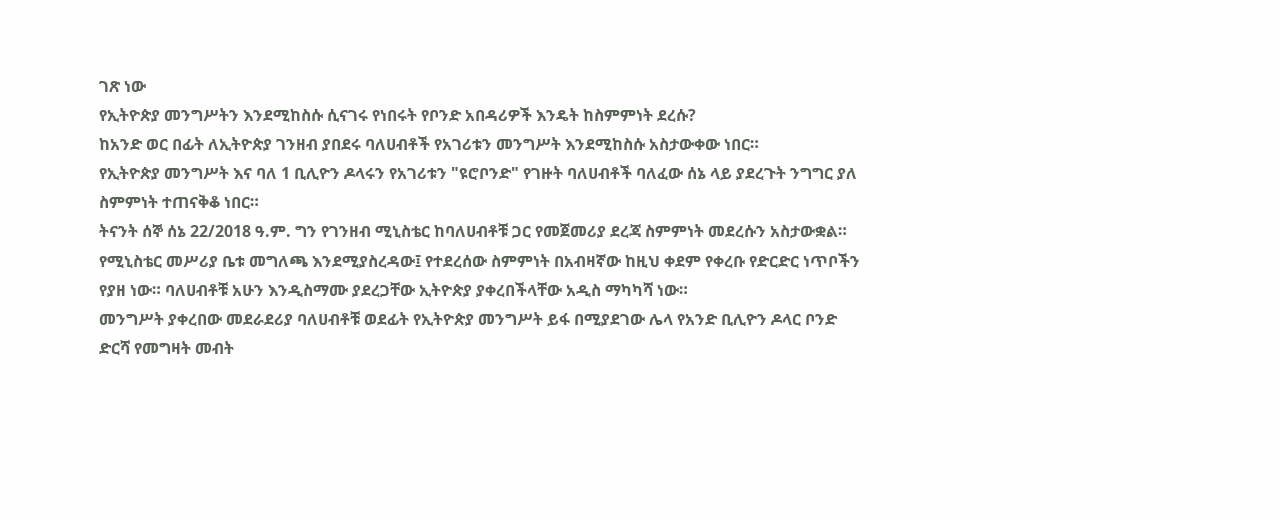ገጽ ነው
የኢትዮጵያ መንግሥትን እንደሚከስሱ ሲናገሩ የነበሩት የቦንድ አበዳሪዎች እንዴት ከስምምነት ደረሱ?
ከአንድ ወር በፊት ለኢትዮጵያ ገንዘብ ያበደሩ ባለሀብቶች የአገሪቱን መንግሥት እንደሚከስሱ አስታውቀው ነበር።
የኢትዮጵያ መንግሥት እና ባለ 1 ቢሊዮን ዶላሩን የአገሪቱን "ዩሮቦንድ" የገዙት ባለሀብቶች ባለፈው ሰኔ ላይ ያደረጉት ንግግር ያለ ስምምነት ተጠናቅቆ ነበር።
ትናንት ሰኞ ሰኔ 22/2018 ዓ.ም. ግን የገንዘብ ሚኒስቴር ከባለሀብቶቹ ጋር የመጀመሪያ ደረጃ ስምምነት መደረሱን አስታውቋል።
የሚኒስቴር መሥሪያ ቤቱ መግለጫ እንደሚያስረዳው፤ የተደረሰው ስምምነት በአብዛኛው ከዚህ ቀደም የቀረቡ የድርድር ነጥቦችን የያዘ ነው። ባለሀብቶቹ አሁን እንዲስማሙ ያደረጋቸው ኢትዮጵያ ያቀረበችላቸው አዲስ ማካካሻ ነው።
መንግሥት ያቀረበው መደራደሪያ ባለሀብቶቹ ወደፊት የኢትዮጵያ መንግሥት ይፋ በሚያደገው ሌላ የአንድ ቢሊዮን ዶላር ቦንድ ድርሻ የመግዛት መብት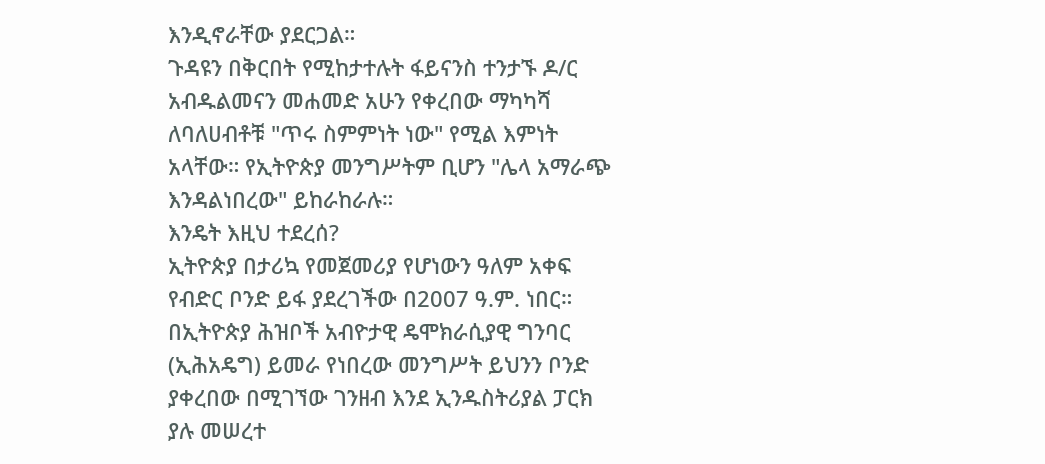እንዲኖራቸው ያደርጋል።
ጉዳዩን በቅርበት የሚከታተሉት ፋይናንስ ተንታኙ ዶ/ር አብዱልመናን መሐመድ አሁን የቀረበው ማካካሻ ለባለሀብቶቹ "ጥሩ ስምምነት ነው" የሚል እምነት አላቸው። የኢትዮጵያ መንግሥትም ቢሆን "ሌላ አማራጭ እንዳልነበረው" ይከራከራሉ።
እንዴት እዚህ ተደረሰ?
ኢትዮጵያ በታሪኳ የመጀመሪያ የሆነውን ዓለም አቀፍ የብድር ቦንድ ይፋ ያደረገችው በ2007 ዓ.ም. ነበር።
በኢትዮጵያ ሕዝቦች አብዮታዊ ዴሞክራሲያዊ ግንባር (ኢሕአዴግ) ይመራ የነበረው መንግሥት ይህንን ቦንድ ያቀረበው በሚገኘው ገንዘብ እንደ ኢንዱስትሪያል ፓርክ ያሉ መሠረተ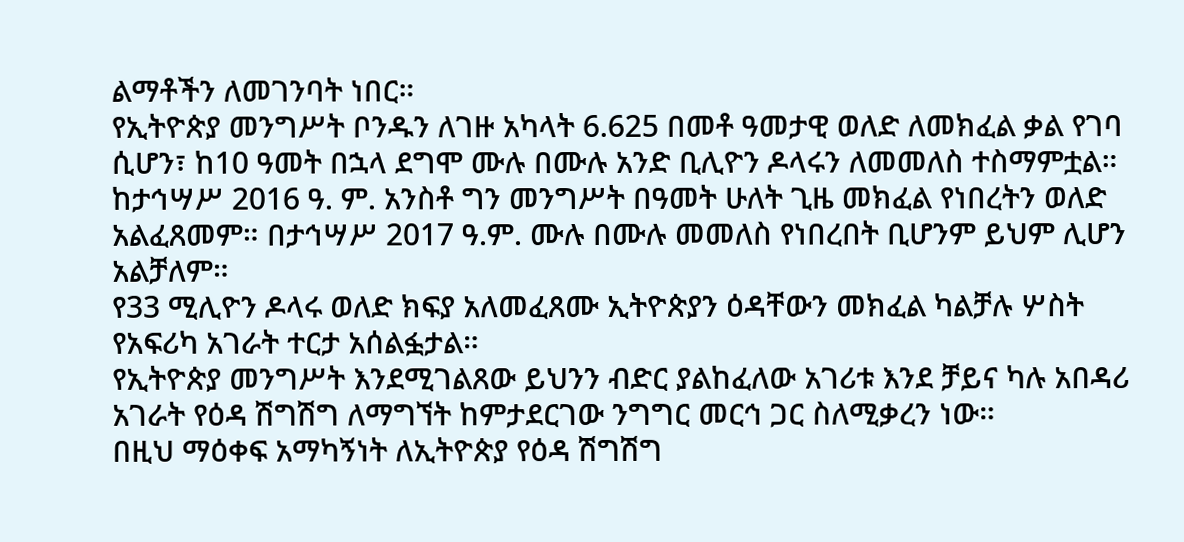ልማቶችን ለመገንባት ነበር።
የኢትዮጵያ መንግሥት ቦንዱን ለገዙ አካላት 6.625 በመቶ ዓመታዊ ወለድ ለመክፈል ቃል የገባ ሲሆን፣ ከ10 ዓመት በኋላ ደግሞ ሙሉ በሙሉ አንድ ቢሊዮን ዶላሩን ለመመለስ ተስማምቷል።
ከታኅሣሥ 2016 ዓ. ም. አንስቶ ግን መንግሥት በዓመት ሁለት ጊዜ መክፈል የነበረትን ወለድ አልፈጸመም። በታኅሣሥ 2017 ዓ.ም. ሙሉ በሙሉ መመለስ የነበረበት ቢሆንም ይህም ሊሆን አልቻለም።
የ33 ሚሊዮን ዶላሩ ወለድ ክፍያ አለመፈጸሙ ኢትዮጵያን ዕዳቸውን መክፈል ካልቻሉ ሦስት የአፍሪካ አገራት ተርታ አሰልፏታል።
የኢትዮጵያ መንግሥት እንደሚገልጸው ይህንን ብድር ያልከፈለው አገሪቱ እንደ ቻይና ካሉ አበዳሪ አገራት የዕዳ ሽግሽግ ለማግኘት ከምታደርገው ንግግር መርኅ ጋር ስለሚቃረን ነው።
በዚህ ማዕቀፍ አማካኝነት ለኢትዮጵያ የዕዳ ሽግሽግ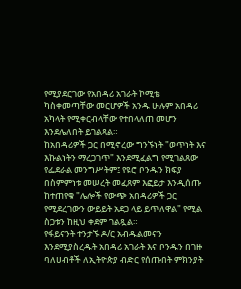የሚያደርገው የአበዳሪ አገራት ኮሚቴ ካስቀመጣቸው መርሆዎች አንዱ ሁሉም አበዳሪ አካላት የሚቀርብላቸው የተበላለጠ መሆን እንደሌለበት ይገልጻል።
ከአበዳሪዎች ጋር በሚኖረው ግንኙነት "ወጥነት እና እኩልነትን ማረጋገጥ" እንደሚፈልግ የሚገልጸው የፌደራል መንግሥትም፤ የዩሮ ቦንዱን ክፍያ በስምምነቱ መሠረት መፈጸም እፎይታ እንዲሰጡ ከተጠየቁ "ሌሎች የውጭ አበዳሪዎች ጋር የሚደረገውን ውይይት አደጋ ላይ ይጥለዋል" የሚል ስጋቱን ከዚህ ቀደም ገልጿል።
የፋይናንት ተንታኙ ዶ/ር አብዱልመናን እንደሚያስረዱት አበዳሪ አገራት እና ቦንዱን በገዙ ባለሀብቶች ለኢትዮጵያ ብድር የሰጡበት ምክንያት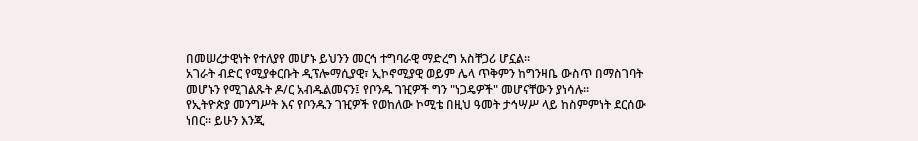በመሠረታዊነት የተለያየ መሆኑ ይህንን መርኅ ተግባራዊ ማድረግ አስቸጋሪ ሆኗል።
አገራት ብድር የሚያቀርቡት ዲፕሎማሲያዊ፣ ኢኮኖሚያዊ ወይም ሌላ ጥቅምን ከግንዛቤ ውስጥ በማስገባት መሆኑን የሚገልጹት ዶ/ር አብዱልመናን፤ የቦንዱ ገዢዎች ግን "ነጋዴዎች" መሆናቸውን ያነሳሉ።
የኢትዮጵያ መንግሥት እና የቦንዱን ገዢዎች የወከለው ኮሚቴ በዚህ ዓመት ታኅሣሥ ላይ ከስምምነት ደርሰው ነበር። ይሁን እንጂ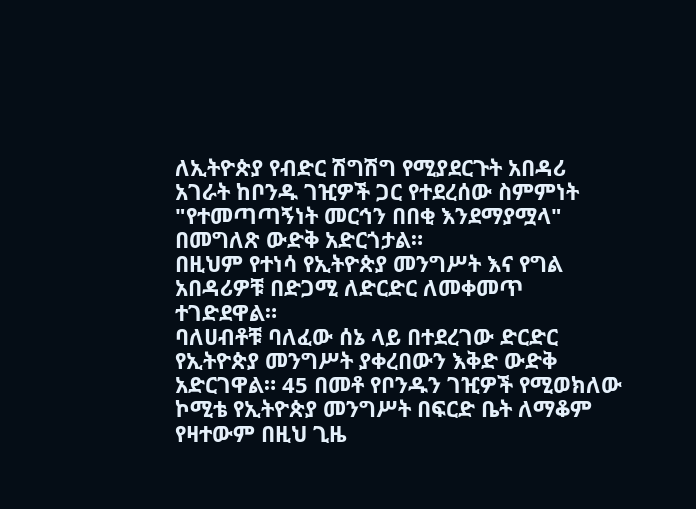ለኢትዮጵያ የብድር ሽግሽግ የሚያደርጉት አበዳሪ አገራት ከቦንዱ ገዢዎች ጋር የተደረሰው ስምምነት "የተመጣጣኝነት መርኅን በበቂ እንደማያሟላ" በመግለጽ ውድቅ አድርጎታል።
በዚህም የተነሳ የኢትዮጵያ መንግሥት እና የግል አበዳሪዎቹ በድጋሚ ለድርድር ለመቀመጥ ተገድደዋል።
ባለሀብቶቹ ባለፈው ሰኔ ላይ በተደረገው ድርድር የኢትዮጵያ መንግሥት ያቀረበውን እቅድ ውድቅ አድርገዋል። 45 በመቶ የቦንዱን ገዢዎች የሚወክለው ኮሚቴ የኢትዮጵያ መንግሥት በፍርድ ቤት ለማቆም የዛተውም በዚህ ጊዜ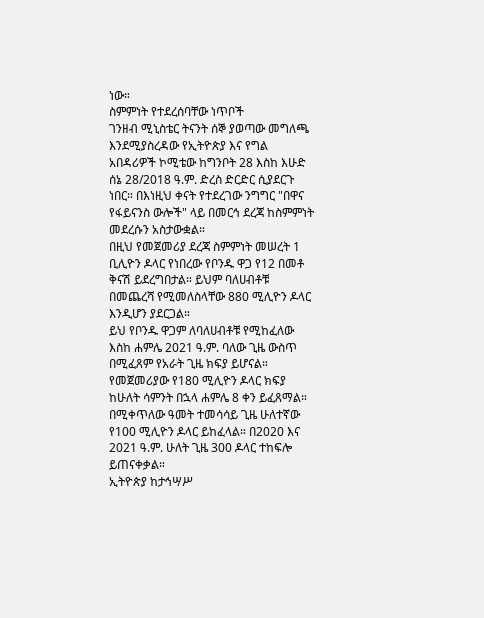ነው።
ስምምነት የተደረሰባቸው ነጥቦች
ገንዘብ ሚኒስቴር ትናንት ሰኞ ያወጣው መግለጫ እንደሚያስረዳው የኢትዮጵያ እና የግል አበዳሪዎች ኮሚቴው ከግንቦት 28 እስከ እሁድ ሰኔ 28/2018 ዓ.ም. ድረስ ድርድር ሲያደርጉ ነበር። በእነዚህ ቀናት የተደረገው ንግግር "በዋና የፋይናንስ ውሎች" ላይ በመርኅ ደረጃ ከስምምነት መደረሱን አስታውቋል።
በዚህ የመጀመሪያ ደረጃ ስምምነት መሠረት 1 ቢሊዮን ዶላር የነበረው የቦንዱ ዋጋ የ12 በመቶ ቅናሽ ይደረግበታል። ይህም ባለሀብቶቹ በመጨረሻ የሚመለስላቸው 880 ሚሊዮን ዶላር እንዲሆን ያደርጋል።
ይህ የቦንዱ ዋጋም ለባለሀብቶቹ የሚከፈለው እስከ ሐምሌ 2021 ዓ.ም. ባለው ጊዜ ውስጥ በሚፈጸም የአራት ጊዜ ክፍያ ይሆናል። የመጀመሪያው የ180 ሚሊዮን ዶላር ክፍያ ከሁለት ሳምንት በኋላ ሐምሌ 8 ቀን ይፈጸማል።
በሚቀጥለው ዓመት ተመሳሳይ ጊዜ ሁለተኛው የ100 ሚሊዮን ዶላር ይከፈላል። በ2020 እና 2021 ዓ.ም. ሁለት ጊዜ 300 ዶላር ተከፍሎ ይጠናቀቃል።
ኢትዮጵያ ከታኅሣሥ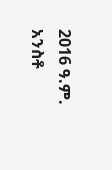2016 ዓ.ም. አንስቶ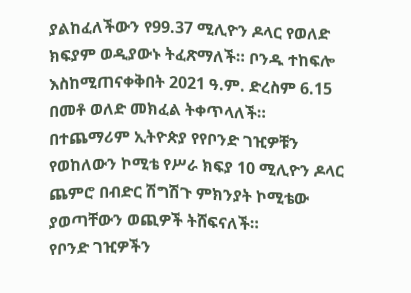ያልከፈለችውን የ99.37 ሚሊዮን ዶላር የወለድ ክፍያም ወዲያውኑ ትፈጽማለች። ቦንዱ ተከፍሎ እስከሚጠናቀቅበት 2021 ዓ.ም. ድረስም 6.15 በመቶ ወለድ መክፈል ትቀጥላለች።
በተጨማሪም ኢትዮጵያ የየቦንድ ገዢዎቹን የወከለውን ኮሚቴ የሥራ ክፍያ 10 ሚሊዮን ዶላር ጨምሮ በብድር ሽግሽጉ ምክንያት ኮሚቴው ያወጣቸውን ወጪዎች ትሸፍናለች።
የቦንድ ገዢዎችን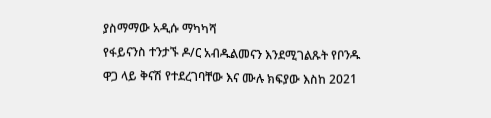ያስማማው አዲሱ ማካካሻ
የፋይናንስ ተንታኙ ዶ/ር አብዱልመናን እንደሚገልጹት የቦንዱ ዋጋ ላይ ቅናሽ የተደረገባቸው እና ሙሉ ክፍያው እስከ 2021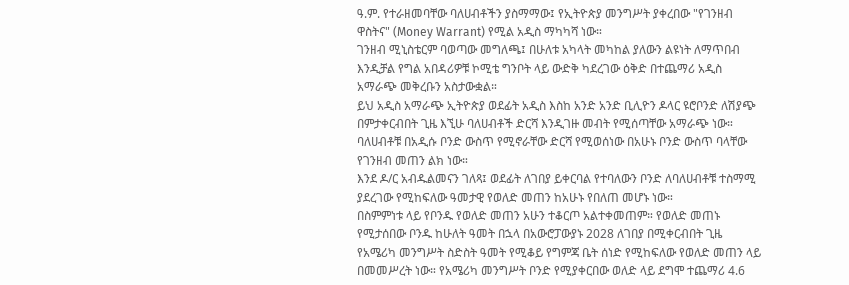ዓ.ም. የተራዘመባቸው ባለሀብቶችን ያስማማው፤ የኢትዮጵያ መንግሥት ያቀረበው "የገንዘብ ዋስትና" (Money Warrant) የሚል አዲስ ማካካሻ ነው።
ገንዘብ ሚኒስቴርም ባወጣው መግለጫ፤ በሁለቱ አካላት መካከል ያለውን ልዩነት ለማጥበብ እንዲቻል የግል አበዳሪዎቹ ኮሚቴ ግንቦት ላይ ውድቅ ካደረገው ዕቅድ በተጨማሪ አዲስ አማራጭ መቅረቡን አስታውቋል።
ይህ አዲስ አማራጭ ኢትዮጵያ ወደፊት አዲስ እስከ አንድ አንድ ቢሊዮን ዶላር ዩሮቦንድ ለሽያጭ በምታቀርብበት ጊዜ እኚሁ ባለሀብቶች ድርሻ እንዲገዙ መብት የሚሰጣቸው አማራጭ ነው። ባለሀብቶቹ በአዲሱ ቦንድ ውስጥ የሚኖራቸው ድርሻ የሚወሰነው በአሁኑ ቦንድ ውስጥ ባላቸው የገንዘብ መጠን ልክ ነው።
እንደ ዶ/ር አብዱልመናን ገለጻ፤ ወደፊት ለገበያ ይቀርባል የተባለውን ቦንድ ለባለሀብቶቹ ተስማሚ ያደረገው የሚከፍለው ዓመታዊ የወለድ መጠን ከአሁኑ የበለጠ መሆኑ ነው።
በስምምነቱ ላይ የቦንዱ የወለድ መጠን አሁን ተቆርጦ አልተቀመጠም። የወለድ መጠኑ የሚታሰበው ቦንዱ ከሁለት ዓመት በኋላ በአውሮፓውያኑ 2028 ለገበያ በሚቀርብበት ጊዜ የአሜሪካ መንግሥት ስድስት ዓመት የሚቆይ የግምጃ ቤት ሰነድ የሚከፍለው የወለድ መጠን ላይ በመመሥረት ነው። የአሜሪካ መንግሥት ቦንድ የሚያቀርበው ወለድ ላይ ደግሞ ተጨማሪ 4.6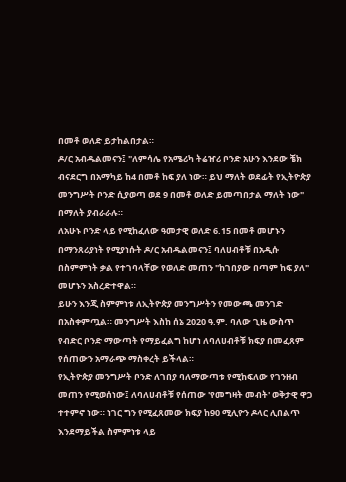በመቶ ወለድ ይታከልበታል።
ዶ/ር አብዱልመናን፤ "ለምሳሌ የአሜሪካ ትሬዠሪ ቦንድ አሁን እንደው ቼክ ብናደርግ በአማካይ ከ4 በመቶ ከፍ ያለ ነው። ይህ ማለት ወደፊት የኢትዮጵያ መንግሥት ቦንድ ሲያወጣ ወደ 9 በመቶ ወለድ ይመጣበታል ማለት ነው" በማለት ያብራራሉ።
ለአሁኑ ቦንድ ላይ የሚከፈለው ዓመታዊ ወለድ 6.15 በመቶ መሆኑን በማንጸሪያነት የሚያነሱት ዶ/ር አብዱልመናን፤ ባለሀብቶቹ በአዲሱ በስምምነት ቃል የተገባላቸው የወለድ መጠን "ከገበያው በጣም ከፍ ያለ" መሆኑን አስረድተዋል።
ይሁን እንጂ ስምምነቱ ለኢትዮጵያ መንግሥትን የመውጫ መንገድ በአስቀምጧል። መንግሥት እስከ ሰኔ 2020 ዓ.ም. ባለው ጊዜ ውስጥ የብድር ቦንድ ማውጣት የማይፈልግ ከሆነ ለባለሀብቶቹ ክፍያ በመፈጸም የሰጠውን አማራጭ ማስቀረት ይችላል።
የኢትዮጵያ መንግሥት ቦንድ ለገበያ ባለማውጣቱ የሚከፍለው የገንዘብ መጠን የሚወሰነው፤ ለባለሀብቶቹ የሰጠው 'የመግዛት መብት' ወቅታዊ ዋጋ ተተምኖ ነው። ነገር ግን የሚፈጸመው ክፍያ ከ90 ሚሊዮን ዶላር ሊበልጥ እንደማይችል ስምምነቱ ላይ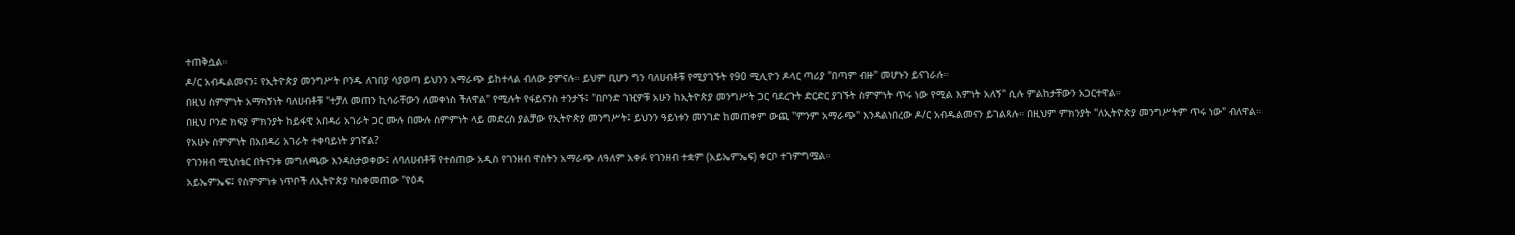ተጠቅሷል።
ዶ/ር አብዱልመናን፤ የኢትዮጵያ መንግሥት ቦንዱ ለገበያ ሳያወጣ ይህንን አማራጭ ይከተላል ብለው ያምናሉ። ይህም ቢሆን ግን ባለሀብቶቹ የሚያገኙት የ90 ሚሊዮን ዶላር ጣሪያ "በጣም ብዙ" መሆኑን ይናገራሉ።
በዚህ ስምምነት አማካኝነት ባለሀብቶቹ "ተቻለ መጠን ኪሳራቸውን ለመቀነስ ችለዋል" የሚሉት የፋይናንስ ተንታኙ፤ "በቦንድ ገዢዎቹ አሁን ከኢትዮጵያ መንግሥት ጋር ባደረጉት ድርድር ያገኙት ስምምነት ጥሩ ነው የሚል እምነት አለኝ" ሲሉ ምልከታቸውን አጋርተዋል።
በዚህ ቦንድ ክፍያ ምክንያት ከይፋዊ አበዳሪ አገራት ጋር ሙሉ በሙሉ ስምምነት ላይ መድረስ ያልቻው የኢትዮጵያ መንግሥት፤ ይህንን ዓይነቱን መንገድ ከመጠቀም ውጪ "ምንም አማራጭ" እንዳልነበረው ዶ/ር አብዱልመናን ይገልጻሉ። በዚህም ምክንያት "ለኢትዮጵያ መንግሥትም ጥሩ ነው" ብለዋል።
የአሁኑ ስምምነት በአበዳሪ አገራት ተቀባይነት ያገኛል?
የገንዘብ ሚኒስቴር በትናንቱ መግለጫው እንዳስታወቀው፤ ለባለሀብቶቹ የተሰጠው አዲስ የገንዘብ ዋስትን አማራጭ ለዓለም አቀፉ የገንዘብ ተቋም (አይኤምኤፍ) ቀርቦ ተገምግሟል።
አይኤምኤፍ፤ የስምምነቱ ነጥቦች ለኢትዮጵያ ካስቀመጠው "የዕዳ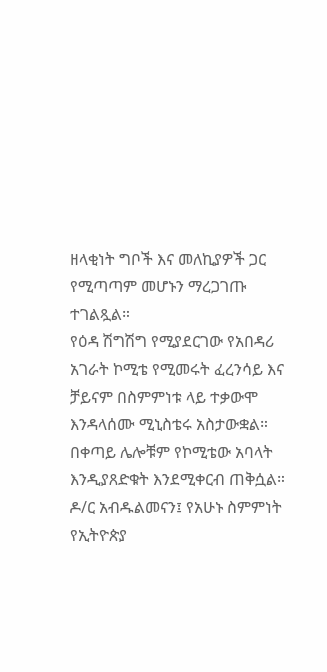ዘላቂነት ግቦች እና መለኪያዎች ጋር የሚጣጣም መሆኑን ማረጋገጡ ተገልጿል።
የዕዳ ሽግሽግ የሚያደርገው የአበዳሪ አገራት ኮሚቴ የሚመሩት ፈረንሳይ እና ቻይናም በስምምነቱ ላይ ተቃውሞ እንዳላሰሙ ሚኒስቴሩ አስታውቋል። በቀጣይ ሌሎቹም የኮሚቴው አባላት እንዲያጸድቁት እንደሚቀርብ ጠቅሷል።
ዶ/ር አብዱልመናን፤ የአሁኑ ስምምነት የኢትዮጵያ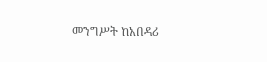መንግሥት ከአበዳሪ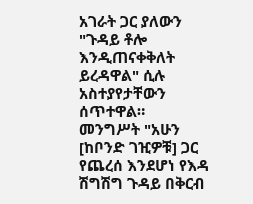አገራት ጋር ያለውን "ጉዳይ ቶሎ እንዲጠናቀቅለት ይረዳዋል" ሲሉ አስተያየታቸውን ሰጥተዋል።
መንግሥት "አሁን [ከቦንድ ገዢዎቹ] ጋር የጨረሰ እንደሆነ የእዳ ሽግሽግ ጉዳይ በቅርብ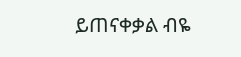ይጠናቀቃል ብዬ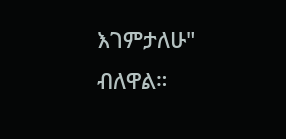እገምታለሁ" ብለዋል።